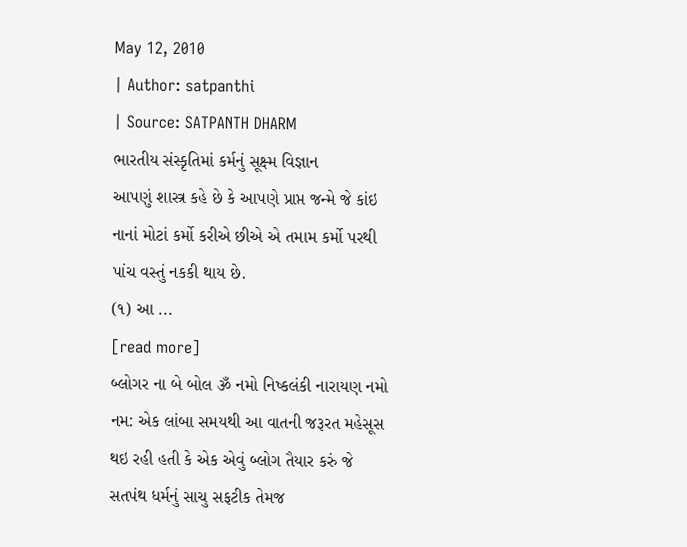May 12, 2010
| Author: satpanthi
| Source: SATPANTH DHARM
ભારતીય સંસ્કૃતિમાં કર્મનું સૂક્ષ્મ વિજ્ઞાન
આપણું શાસ્ત્ર કહે છે કે આપણે પ્રાપ્ત જન્મે જે કાંઇ નાનાં મોટાં કર્મો કરીએ છીએ એ તમામ કર્મો પરથી પાંચ વસ્તું નકકી થાય છે.
(૧) આ ...
[read more]
બ્લોગર ના બે બોલ ૐ નમો નિષ્કલંકી નારાયણ નમો નમ: એક લાંબા સમયથી આ વાતની જરૂરત મહેસૂસ થઇ રહી હતી કે એક એવું બ્લોગ તૈયાર કરું જે સતપંથ ધર્મનું સાચુ સફટીક તેમજ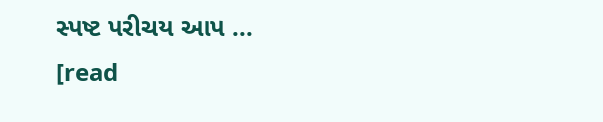સ્પષ્ટ પરીચય આપ ...
[read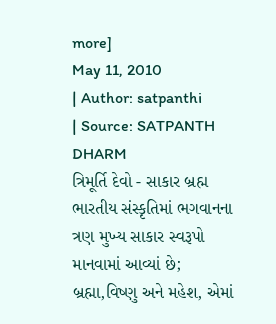more]
May 11, 2010
| Author: satpanthi
| Source: SATPANTH DHARM
ત્રિમૂર્તિ દેવો - સાકાર બ્રહ્મ
ભારતીય સંસ્કૃતિમાં ભગવાનના ત્રણ મુખ્ય સાકાર સ્વરૂપો માનવામાં આવ્યાં છે; બ્રહ્મા,વિષ્ણુ અને મહેશ, એમાં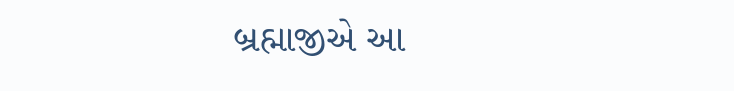બ્રહ્માજીએ આ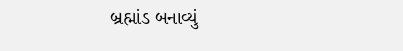બ્રહ્માંડ બનાવ્યું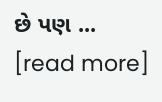છે પણ ...
[read more]